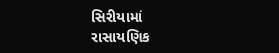સિરીયામાં રાસાયણિક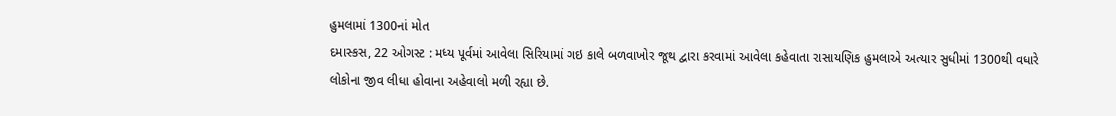હુમલામાં 1300નાં મોત
દમાસ્કસ, 22 ઓગસ્ટ : મધ્ય પૂર્વમાં આવેલા સિરિયામાં ગઇ કાલે બળવાખોર જૂથ દ્વારા કરવામાં આવેલા કહેવાતા રાસાયણિક હુમલાએ અત્યાર સુધીમાં 1300થી વધારે લોકોના જીવ લીધા હોવાના અહેવાલો મળી રહ્યા છે.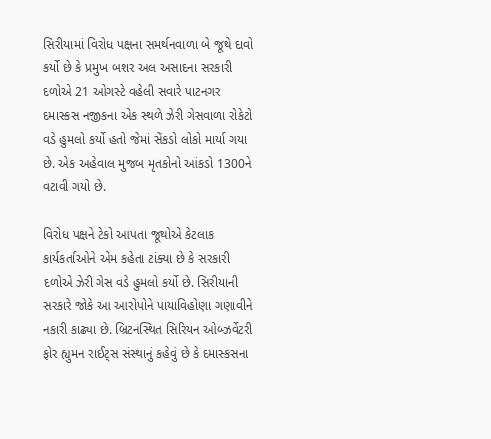સિરીયામાં વિરોધ પક્ષના સમર્થનવાળા બે જૂથે દાવો કર્યો છે કે પ્રમુખ બશર અલ અસાદના સરકારી દળોએ 21 ઓગસ્ટે વહેલી સવારે પાટનગર દમાસ્કસ નજીકના એક સ્થળે ઝેરી ગેસવાળા રોકેટો વડે હુમલો કર્યો હતો જેમાં સેંકડો લોકો માર્યા ગયા છે. એક અહેવાલ મુજબ મૃતકોનો આંકડો 1300ને વટાવી ગયો છે.

વિરોધ પક્ષને ટેકો આપતા જૂથોએ કેટલાક કાર્યકર્તાઓને એમ કહેતા ટાંક્યા છે કે સરકારી દળોએ ઝેરી ગેસ વડે હુમલો કર્યો છે. સિરીયાની સરકારે જોકે આ આરોપોને પાયાવિહોણા ગણાવીને નકારી કાઢ્યા છે. બ્રિટનસ્થિત સિરિયન ઓબ્ઝર્વેટરી ફોર હ્યુમન રાઈટ્સ સંસ્થાનું કહેવું છે કે દમાસ્કસના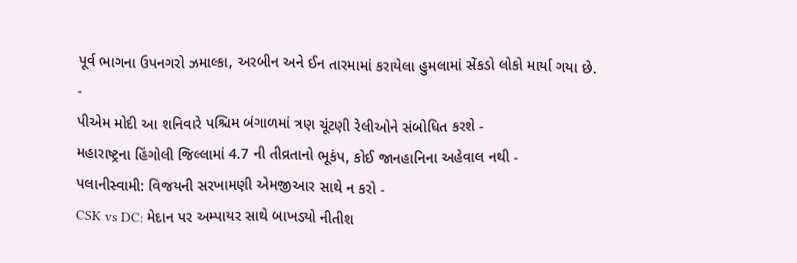પૂર્વ ભાગના ઉપનગરો ઝમાલ્કા, અરબીન અને ઈન તારમામાં કરાયેલા હુમલામાં સેંકડો લોકો માર્યા ગયા છે.
-
પીએમ મોદી આ શનિવારે પશ્ચિમ બંગાળમાં ત્રણ ચૂંટણી રેલીઓને સંબોધિત કરશે -
મહારાષ્ટ્રના હિંગોલી જિલ્લામાં 4.7 ની તીવ્રતાનો ભૂકંપ, કોઈ જાનહાનિના અહેવાલ નથી -
પલાનીસ્વામી: વિજયની સરખામણી એમજીઆર સાથે ન કરો -
CSK vs DC: મેદાન પર અમ્પાયર સાથે બાખડ્યો નીતીશ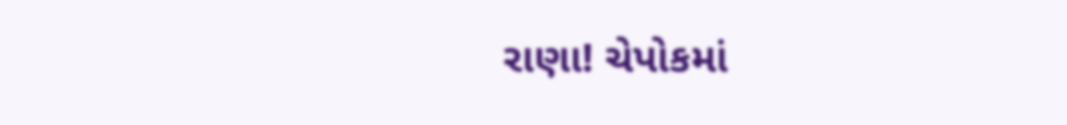રાણા! ચેપોકમાં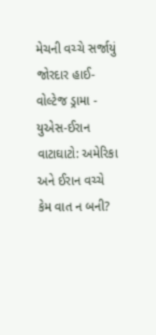મેચની વચ્ચે સર્જાયું જોરદાર હાઈ-વોલ્ટેજ ડ્રામા -
યુએસ-ઈરાન વાટાઘાટો: અમેરિકા અને ઈરાન વચ્ચે કેમ વાત ન બની?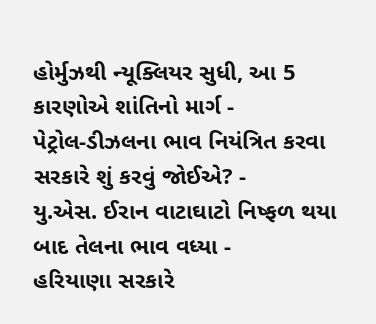હોર્મુઝથી ન્યૂક્લિયર સુધી, આ 5 કારણોએ શાંતિનો માર્ગ -
પેટ્રોલ-ડીઝલના ભાવ નિયંત્રિત કરવા સરકારે શું કરવું જોઈએ? -
યુ.એસ. ઈરાન વાટાઘાટો નિષ્ફળ થયા બાદ તેલના ભાવ વધ્યા -
હરિયાણા સરકારે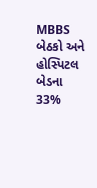MBBS બેઠકો અને હોસ્પિટલ બેડના 33%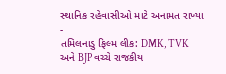સ્થાનિક રહેવાસીઓ માટે અનામત રાખ્યા -
તમિલનાડુ ફિલ્મ લીક: DMK, TVK અને BJP વચ્ચે રાજકીય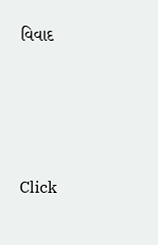વિવાદ




Click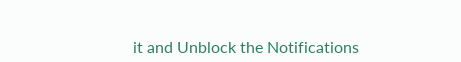it and Unblock the Notifications